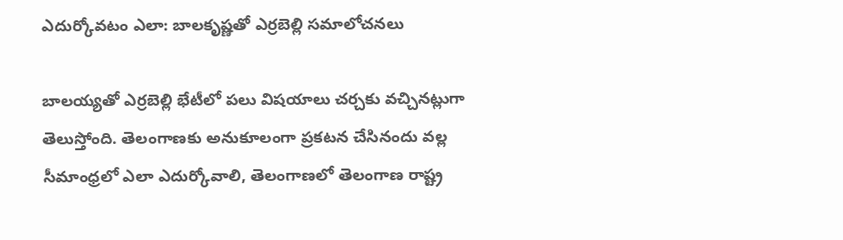ఎదుర్కోవటం ఎలా: బాలకృష్ణతో ఎర్రబెల్లి సమాలోచనలు

బాలయ్యతో ఎర్రబెల్లి భేటీలో పలు విషయాలు చర్చకు వచ్చినట్లుగా తెలుస్తోంది. తెలంగాణకు అనుకూలంగా ప్రకటన చేసినందు వల్ల సీమాంధ్రలో ఎలా ఎదుర్కోవాలి, తెలంగాణలో తెలంగాణ రాష్ట్ర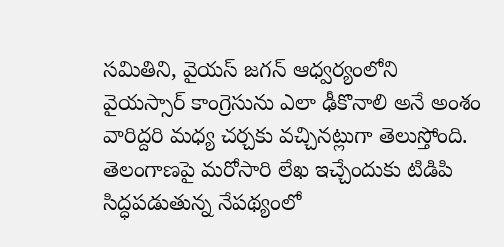సమితిని, వైయస్ జగన్ ఆధ్వర్యంలోని వైయస్సార్ కాంగ్రెసును ఎలా ఢీకొనాలి అనే అంశం వారిద్దరి మధ్య చర్చకు వచ్చినట్లుగా తెలుస్తోంది. తెలంగాణపై మరోసారి లేఖ ఇచ్చేందుకు టిడిపి సిద్ధపడుతున్న నేపథ్యంలో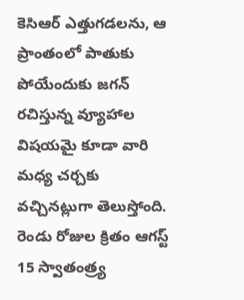కెసిఆర్ ఎత్తుగడలను, ఆ ప్రాంతంలో పాతుకు పోయేందుకు జగన్ రచిస్తున్న వ్యూహాల విషయమై కూడా వారి మధ్య చర్చకు వచ్చినట్లుగా తెలుస్తోంది.
రెండు రోజుల క్రితం ఆగస్ట్ 15 స్వాతంత్ర్య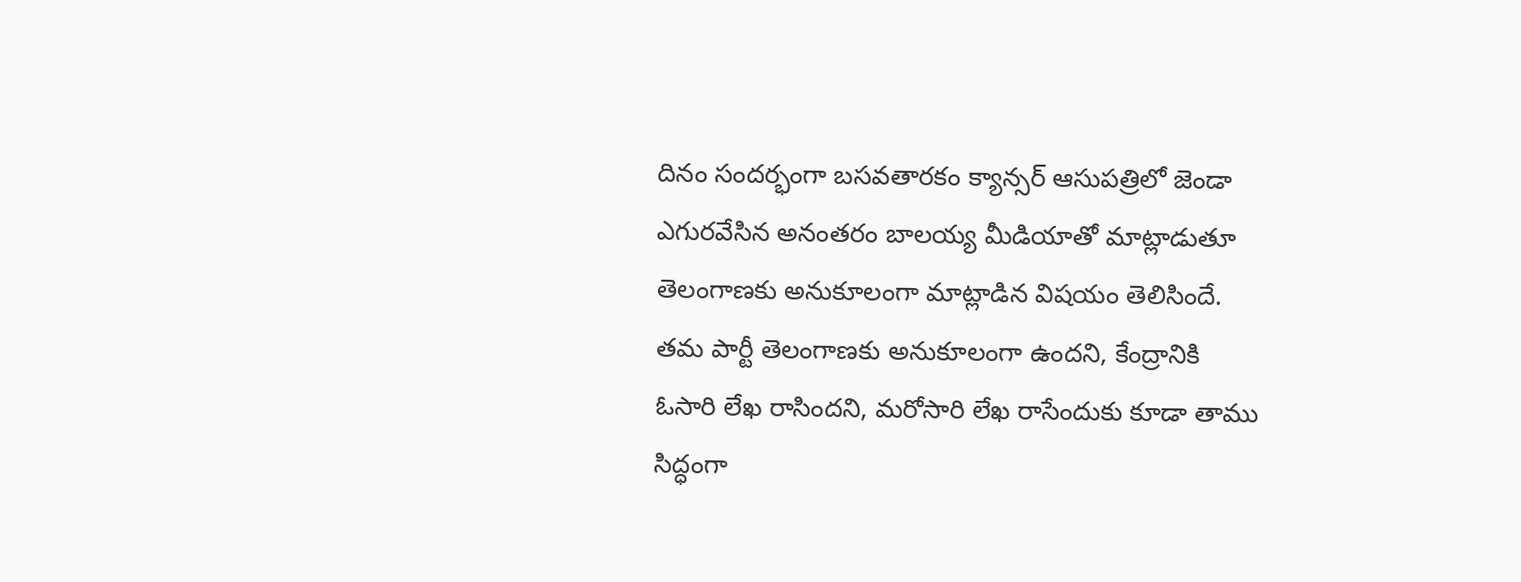దినం సందర్భంగా బసవతారకం క్యాన్సర్ ఆసుపత్రిలో జెండా ఎగురవేసిన అనంతరం బాలయ్య మీడియాతో మాట్లాడుతూ తెలంగాణకు అనుకూలంగా మాట్లాడిన విషయం తెలిసిందే. తమ పార్టీ తెలంగాణకు అనుకూలంగా ఉందని, కేంద్రానికి ఓసారి లేఖ రాసిందని, మరోసారి లేఖ రాసేందుకు కూడా తాము సిద్ధంగా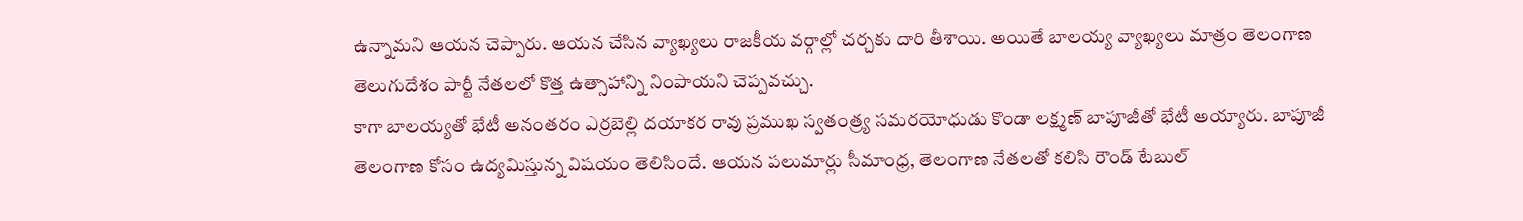ఉన్నామని ఆయన చెప్పారు. ఆయన చేసిన వ్యాఖ్యలు రాజకీయ వర్గాల్లో చర్చకు దారి తీశాయి. అయితే బాలయ్య వ్యాఖ్యలు మాత్రం తెలంగాణ తెలుగుదేశం పార్టీ నేతలలో కొత్త ఉత్సాహాన్ని నింపాయని చెప్పవచ్చు.
కాగా బాలయ్యతో భేటీ అనంతరం ఎర్రబెల్లి దయాకర రావు ప్రముఖ స్వతంత్ర్య సమరయోధుడు కొండా లక్ష్మణ్ బాపూజీతో భేటీ అయ్యారు. బాపూజీ తెలంగాణ కోసం ఉద్యమిస్తున్న విషయం తెలిసిందే. ఆయన పలుమార్లు సీమాంధ్ర, తెలంగాణ నేతలతో కలిసి రౌండ్ టేబుల్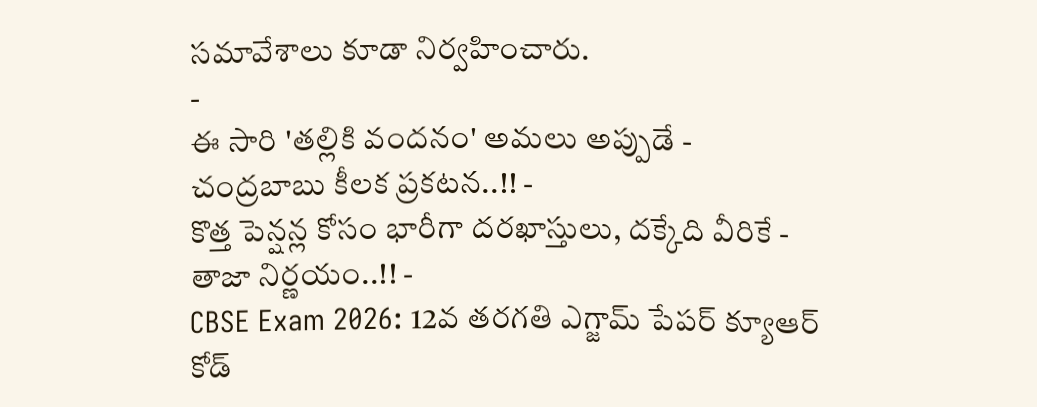సమావేశాలు కూడా నిర్వహించారు.
-
ఈ సారి 'తల్లికి వందనం' అమలు అప్పుడే - చంద్రబాబు కీలక ప్రకటన..!! -
కొత్త పెన్షన్ల కోసం భారీగా దరఖాస్తులు, దక్కేది వీరికే - తాజా నిర్ణయం..!! -
CBSE Exam 2026: 12వ తరగతి ఎగ్జామ్ పేపర్ క్యూఆర్ కోడ్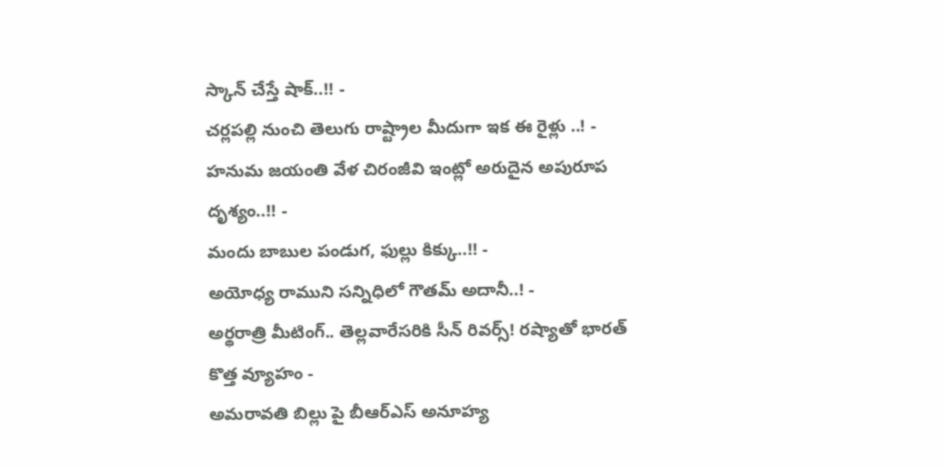స్కాన్ చేస్తే షాక్..!! -
చర్లపల్లి నుంచి తెలుగు రాష్ట్రాల మీదుగా ఇక ఈ రైళ్లు ..! -
హనుమ జయంతి వేళ చిరంజీవి ఇంట్లో అరుదైన అపురూప దృశ్యం..!! -
మందు బాబుల పండుగ, ఫుల్లు కిక్కు..!! -
అయోధ్య రాముని సన్నిధిలో గౌతమ్ అదానీ..! -
అర్థరాత్రి మీటింగ్.. తెల్లవారేసరికి సీన్ రివర్స్! రష్యాతో భారత్ కొత్త వ్యూహం -
అమరావతి బిల్లు పై బీఆర్ఎస్ అనూహ్య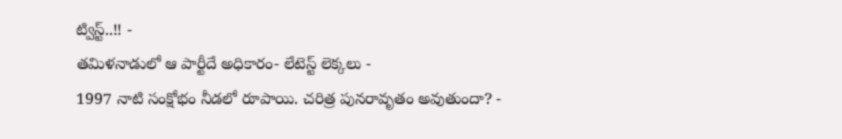ట్విస్ట్..!! -
తమిళనాడులో ఆ పార్టీదే అధికారం- లేటెస్ట్ లెక్కలు -
1997 నాటి సంక్షోభం నీడలో రూపాయి. చరిత్ర పునరావృతం అవుతుందా? -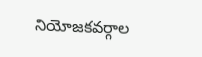నియోజకవర్గాల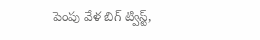పెంపు వేళ బిగ్ ట్విస్ట్,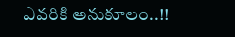ఎవరికి అనుకూలం..!!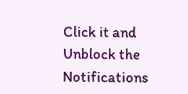Click it and Unblock the Notifications